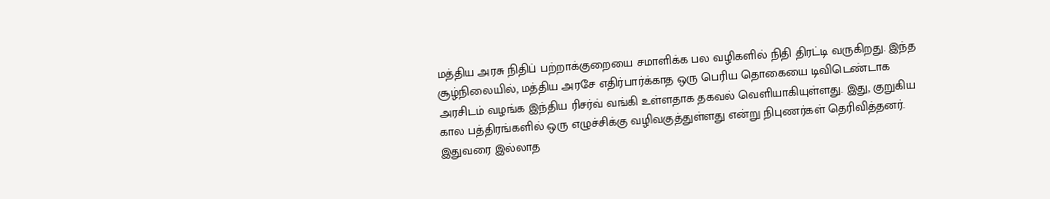மத்திய அரசு நிதிப் பற்றாக்குறையை சமாளிக்க பல வழிகளில் நிதி திரட்டி வருகிறது. இந்த சூழ்நிலையில், மத்திய அரசே எதிர்பார்க்காத ஒரு பெரிய தொகையை டிவிடெண்டாக அரசிடம் வழங்க இந்திய ரிசர்வ் வங்கி உள்ளதாக தகவல் வெளியாகியுள்ளது. இது, குறுகிய கால பத்திரங்களில் ஒரு எழுச்சிக்கு வழிவகுத்துள்ளது என்று நிபுணர்கள் தெரிவித்தனர்.
இதுவரை இல்லாத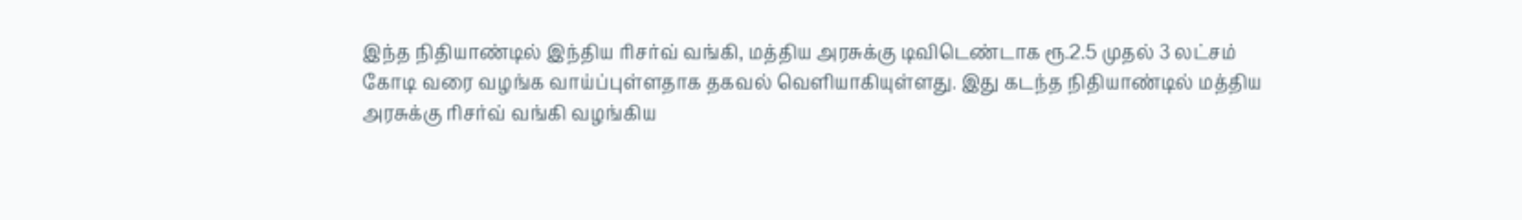இந்த நிதியாண்டில் இந்திய ரிசர்வ் வங்கி, மத்திய அரசுக்கு டிவிடெண்டாக ரூ.2.5 முதல் 3 லட்சம் கோடி வரை வழங்க வாய்ப்புள்ளதாக தகவல் வெளியாகியுள்ளது. இது கடந்த நிதியாண்டில் மத்திய அரசுக்கு ரிசர்வ் வங்கி வழங்கிய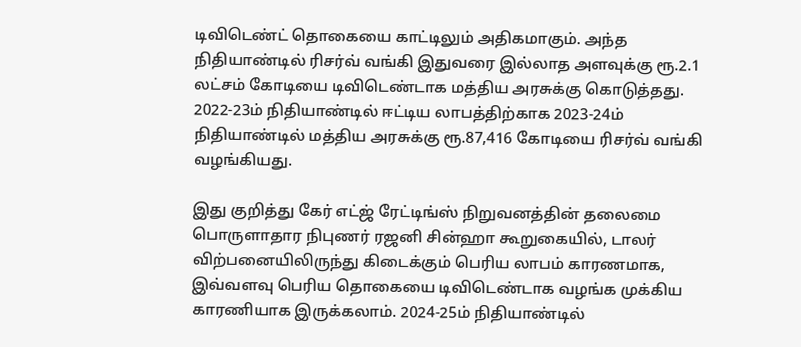டிவிடெண்ட் தொகையை காட்டிலும் அதிகமாகும். அந்த நிதியாண்டில் ரிசர்வ் வங்கி இதுவரை இல்லாத அளவுக்கு ரூ.2.1 லட்சம் கோடியை டிவிடெண்டாக மத்திய அரசுக்கு கொடுத்தது. 2022-23ம் நிதியாண்டில் ஈட்டிய லாபத்திற்காக 2023-24ம் நிதியாண்டில் மத்திய அரசுக்கு ரூ.87,416 கோடியை ரிசர்வ் வங்கி வழங்கியது.

இது குறித்து கேர் எட்ஜ் ரேட்டிங்ஸ் நிறுவனத்தின் தலைமை பொருளாதார நிபுணர் ரஜனி சின்ஹா கூறுகையில், டாலர் விற்பனையிலிருந்து கிடைக்கும் பெரிய லாபம் காரணமாக, இவ்வளவு பெரிய தொகையை டிவிடெண்டாக வழங்க முக்கிய காரணியாக இருக்கலாம். 2024-25ம் நிதியாண்டில்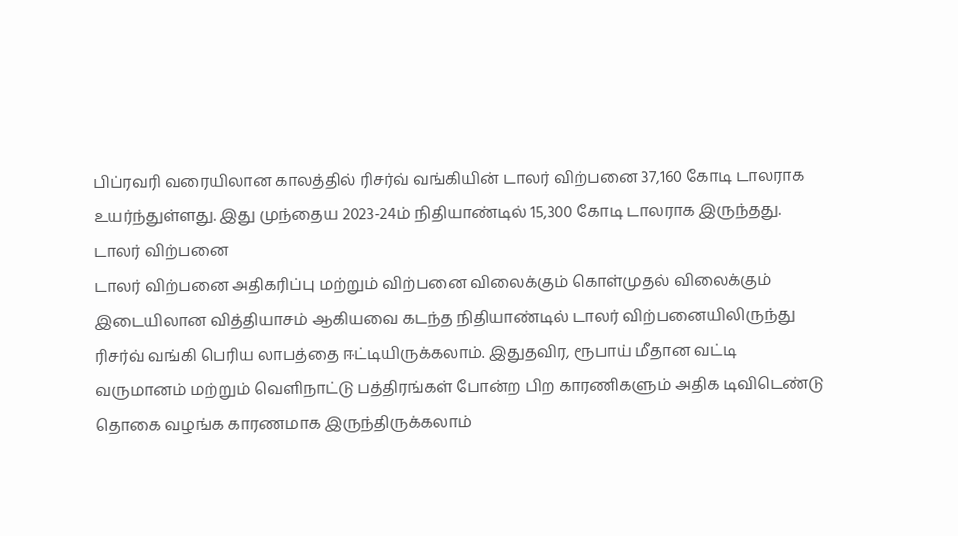பிப்ரவரி வரையிலான காலத்தில் ரிசர்வ் வங்கியின் டாலர் விற்பனை 37,160 கோடி டாலராக உயர்ந்துள்ளது. இது முந்தைய 2023-24ம் நிதியாண்டில் 15,300 கோடி டாலராக இருந்தது.
டாலர் விற்பனை
டாலர் விற்பனை அதிகரிப்பு மற்றும் விற்பனை விலைக்கும் கொள்முதல் விலைக்கும் இடையிலான வித்தியாசம் ஆகியவை கடந்த நிதியாண்டில் டாலர் விற்பனையிலிருந்து ரிசர்வ் வங்கி பெரிய லாபத்தை ஈட்டியிருக்கலாம். இதுதவிர, ரூபாய் மீதான வட்டி வருமானம் மற்றும் வெளிநாட்டு பத்திரங்கள் போன்ற பிற காரணிகளும் அதிக டிவிடெண்டு தொகை வழங்க காரணமாக இருந்திருக்கலாம்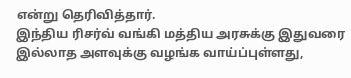என்று தெரிவித்தார்.
இந்திய ரிசர்வ் வங்கி மத்திய அரசுக்கு இதுவரை இல்லாத அளவுக்கு வழங்க வாய்ப்புள்ளது,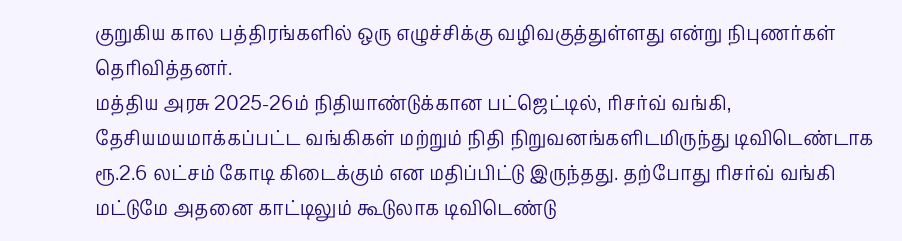குறுகிய கால பத்திரங்களில் ஒரு எழுச்சிக்கு வழிவகுத்துள்ளது என்று நிபுணர்கள் தெரிவித்தனர்.
மத்திய அரசு 2025-26ம் நிதியாண்டுக்கான பட்ஜெட்டில், ரிசர்வ் வங்கி, தேசியமயமாக்கப்பட்ட வங்கிகள் மற்றும் நிதி நிறுவனங்களிடமிருந்து டிவிடெண்டாக ரூ.2.6 லட்சம் கோடி கிடைக்கும் என மதிப்பிட்டு இருந்தது. தற்போது ரிசர்வ் வங்கி மட்டுமே அதனை காட்டிலும் கூடுலாக டிவிடெண்டு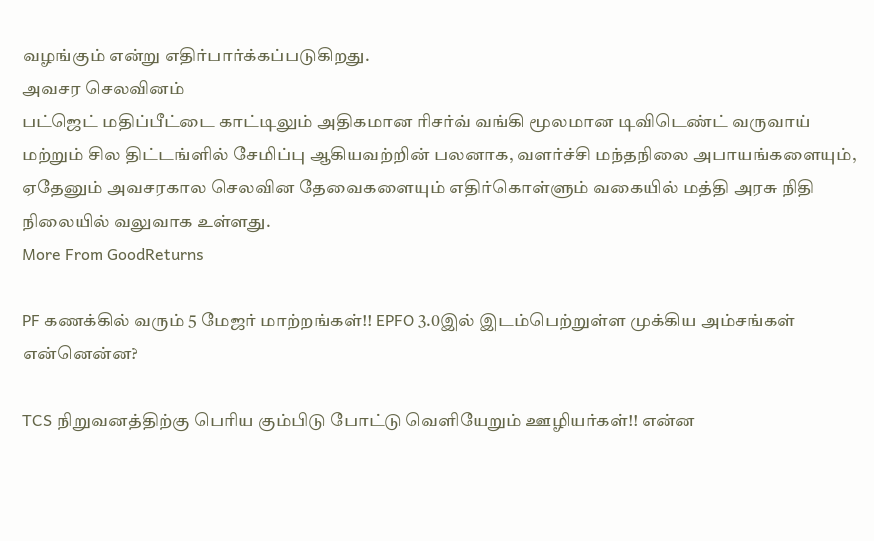வழங்கும் என்று எதிர்பார்க்கப்படுகிறது.
அவசர செலவினம்
பட்ஜெட் மதிப்பீட்டை காட்டிலும் அதிகமான ரிசர்வ் வங்கி மூலமான டிவிடெண்ட் வருவாய் மற்றும் சில திட்டங்ளில் சேமிப்பு ஆகியவற்றின் பலனாக, வளர்ச்சி மந்தநிலை அபாயங்களையும், ஏதேனும் அவசரகால செலவின தேவைகளையும் எதிர்கொள்ளும் வகையில் மத்தி அரசு நிதி நிலையில் வலுவாக உள்ளது.
More From GoodReturns

PF கணக்கில் வரும் 5 மேஜர் மாற்றங்கள்!! EPFO 3.0இல் இடம்பெற்றுள்ள முக்கிய அம்சங்கள் என்னென்ன?

TCS நிறுவனத்திற்கு பெரிய கும்பிடு போட்டு வெளியேறும் ஊழியர்கள்!! என்ன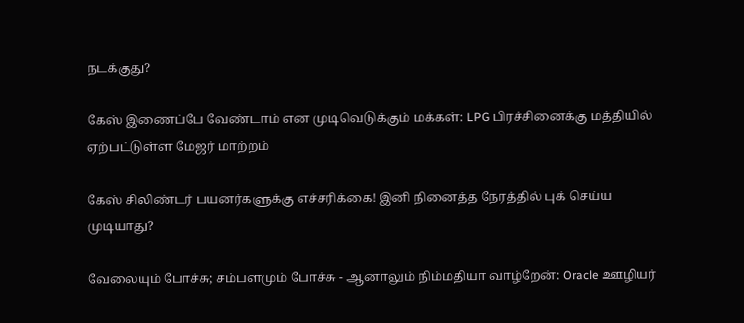நடக்குது?

கேஸ் இணைப்பே வேண்டாம் என முடிவெடுக்கும் மக்கள்: LPG பிரச்சினைக்கு மத்தியில் ஏற்பட்டுள்ள மேஜர் மாற்றம்

கேஸ் சிலிண்டர் பயனர்களுக்கு எச்சரிக்கை! இனி நினைத்த நேரத்தில் புக் செய்ய முடியாது?

வேலையும் போச்சு; சம்பளமும் போச்சு - ஆனாலும் நிம்மதியா வாழ்றேன்: Oracle ஊழியர்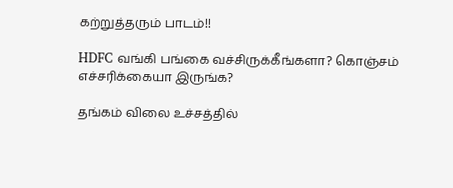கற்றுத்தரும் பாடம்!!

HDFC வங்கி பங்கை வச்சிருக்கீங்களா? கொஞ்சம் எச்சரிக்கையா இருங்க?

தங்கம் விலை உச்சத்தில்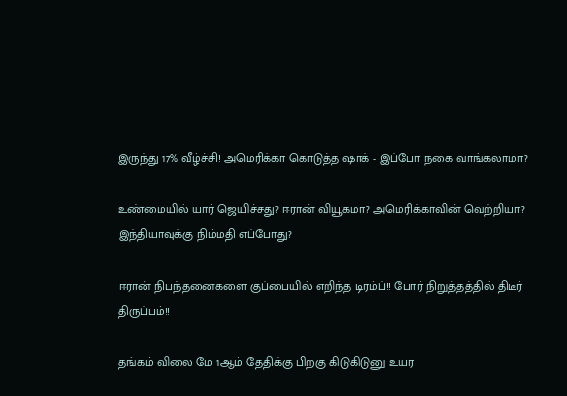இருந்து 17% வீழ்ச்சி! அமெரிக்கா கொடுத்த ஷாக் - இப்போ நகை வாங்கலாமா?

உண்மையில் யார் ஜெயிச்சது? ஈரான் வியூகமா? அமெரிக்காவின் வெற்றியா? இந்தியாவுக்கு நிம்மதி எப்போது?

ஈரான் நிபந்தனைகளை குப்பையில் எறிந்த டிரம்ப்!! போர் நிறுத்தத்தில் திடீர் திருப்பம்!!

தங்கம் விலை மே 1ஆம் தேதிக்கு பிறகு கிடுகிடுனு உயர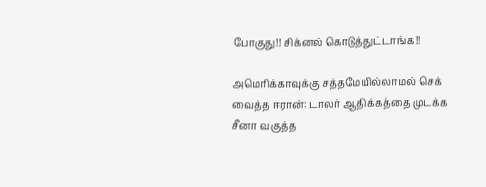போகுது!! சிக்னல் கொடுத்துட்டாங்க!!

அமெரிக்காவுக்கு சத்தமேயில்லாமல் செக் வைத்த ஈரான்: டாலர் ஆதிக்கத்தை முடக்க சீனா வகுத்த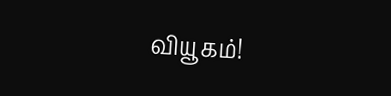வியூகம்!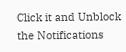Click it and Unblock the Notifications